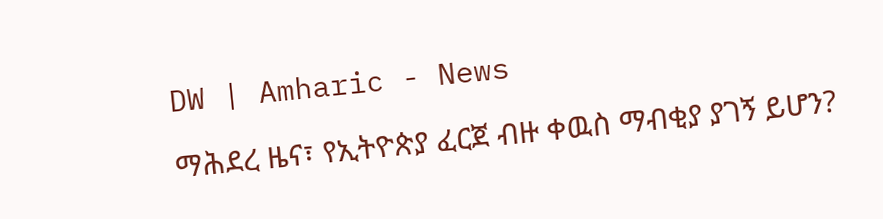DW | Amharic - News

ማሕደረ ዜና፣ የኢትዮጵያ ፈርጀ ብዙ ቀዉስ ማብቂያ ያገኝ ይሆን?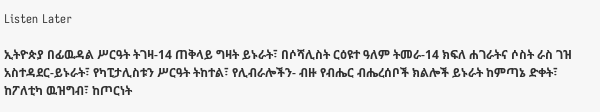Listen Later

ኢትዮጵያ በፊዉዳል ሥርዓት ትገዛ-14 ጠቅላይ ግዛት ይኑራት፣ በሶሻሊስት ርዕዩተ ዓለም ትመራ-14 ክፍለ ሐገራትና ሶስት ራስ ገዝ አስተዳደር-ይኑራት፣ የካፒታሊስቱን ሥርዓት ትከተል፣ የሊብራሎችን- ብዙ የብሔር ብሔረሰቦች ክልሎች ይኑራት ከምጣኔ ድቀት፣ ከፖለቲካ ዉዝግብ፣ ከጦርነት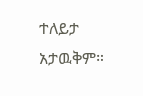ተለይታ አታዉቅም።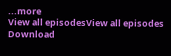...more
View all episodesView all episodes
Download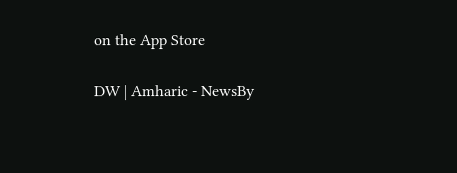on the App Store

DW | Amharic - NewsBy